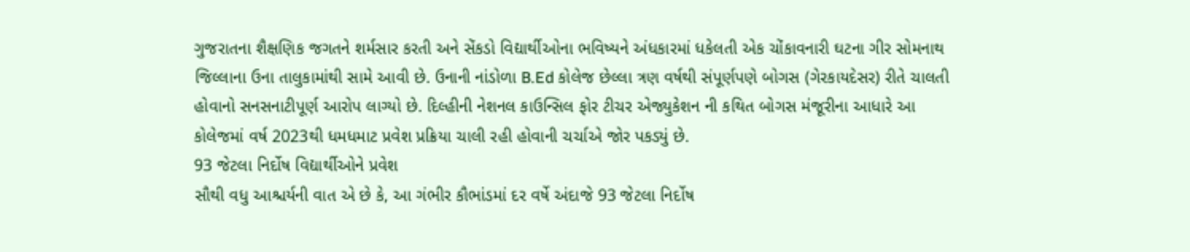ગુજરાતના શૈક્ષણિક જગતને શર્મસાર કરતી અને સેંકડો વિદ્યાર્થીઓના ભવિષ્યને અંધકારમાં ધકેલતી એક ચોંકાવનારી ઘટના ગીર સોમનાથ જિલ્લાના ઉના તાલુકામાંથી સામે આવી છે. ઉનાની નાંડોળા B.Ed કોલેજ છેલ્લા ત્રણ વર્ષથી સંપૂર્ણપણે બોગસ (ગેરકાયદેસર) રીતે ચાલતી હોવાનો સનસનાટીપૂર્ણ આરોપ લાગ્યો છે. દિલ્હીની નેશનલ કાઉન્સિલ ફોર ટીચર એજ્યુકેશન ની કથિત બોગસ મંજૂરીના આધારે આ કોલેજમાં વર્ષ 2023થી ધમધમાટ પ્રવેશ પ્રક્રિયા ચાલી રહી હોવાની ચર્ચાએ જોર પકડ્યું છે.
93 જેટલા નિર્દોષ વિદ્યાર્થીઓને પ્રવેશ
સૌથી વધુ આશ્ચર્યની વાત એ છે કે, આ ગંભીર કૌભાંડમાં દર વર્ષે અંદાજે 93 જેટલા નિર્દોષ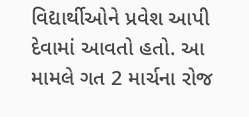વિદ્યાર્થીઓને પ્રવેશ આપી દેવામાં આવતો હતો. આ મામલે ગત 2 માર્ચના રોજ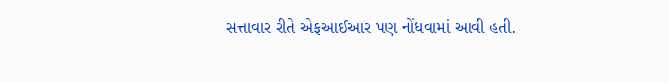સત્તાવાર રીતે એફઆઈઆર પણ નોંધવામાં આવી હતી.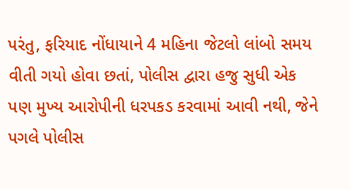પરંતુ, ફરિયાદ નોંધાયાને 4 મહિના જેટલો લાંબો સમય વીતી ગયો હોવા છતાં, પોલીસ દ્વારા હજુ સુધી એક પણ મુખ્ય આરોપીની ધરપકડ કરવામાં આવી નથી, જેને પગલે પોલીસ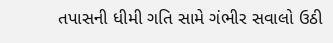તપાસની ધીમી ગતિ સામે ગંભીર સવાલો ઉઠી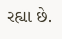રહ્યા છે.